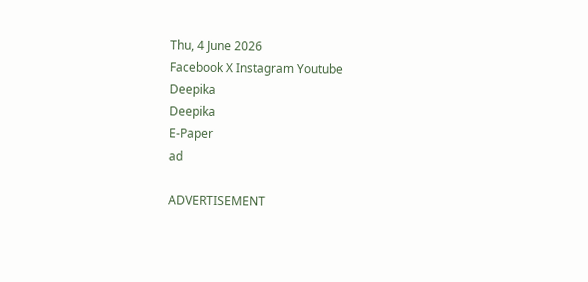Thu, 4 June 2026
Facebook X Instagram Youtube
Deepika
Deepika
E-Paper
ad

ADVERTISEMENT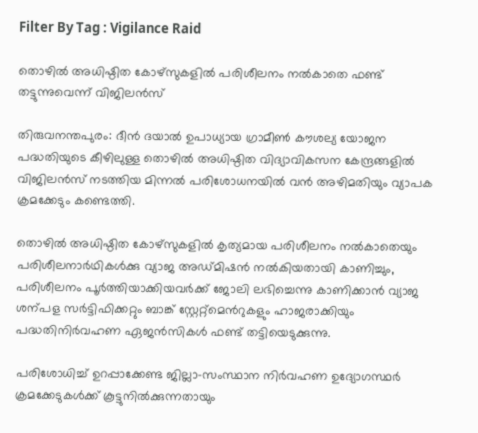Filter By Tag : Vigilance Raid

തൊഴിൽ അധിഷ്ഠിത കോഴ്സുകളിൽ പരിശീലനം നൽകാതെ ഫണ്ട് തട്ടുന്നുവെന്ന് വിജിലൻസ്

തിരുവനന്തപുരം: ദീൻ ദയാൽ ഉപാധ്യായ ഗ്രാമീണ്‍ കൗശല്യ യോജന പദ്ധതിയുടെ കീഴിലുള്ള തൊഴിൽ അധിഷ്ഠിത വിദ്യാവികസന കേന്ദ്രങ്ങളിൽ വിജിലൻസ് നടത്തിയ മിന്നൽ പരിശോധനയിൽ വൻ അഴിമതിയും വ്യാപക ക്രമക്കേടും കണ്ടെത്തി.

തൊഴിൽ അധിഷ്ഠിത കോഴ്സുകളിൽ കൃത്യമായ പരിശീലനം നൽകാതെയും പരിശീലനാർഥികൾക്കു വ്യാജ അഡ്മിഷൻ നൽകിയതായി കാണിച്ചും, പരിശീലനം പൂർത്തിയാക്കിയവർക്ക് ജോലി ലഭിച്ചെന്നു കാണിക്കാൻ വ്യാജ ശന്പള സർട്ടിഫിക്കറ്റും ബാങ്ക് സ്റ്റേറ്റ്മെന്‍റുകളും ഹാജരാക്കിയും പദ്ധതിനിർവഹണ ഏജൻസികൾ ഫണ്ട് തട്ടിയെടുക്കുന്നു.

പരിശോധിച്ച് ഉറപ്പാക്കേണ്ട ജില്ലാ-സംസ്ഥാന നിർവഹണ ഉദ്യോഗസ്ഥർ ക്രമക്കേടുകൾക്ക് കൂട്ടുനിൽക്കുന്നതായും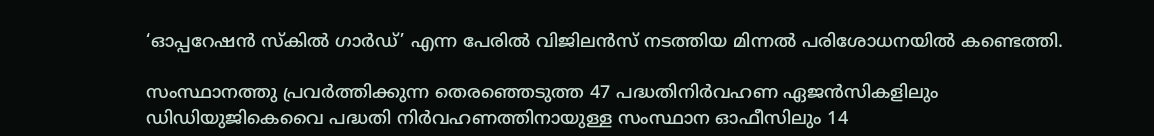‘ഓപ്പറേഷൻ സ്കിൽ ഗാർഡ്’ എന്ന പേരിൽ വിജിലൻസ് നടത്തിയ മിന്നൽ പരിശോധനയിൽ കണ്ടെത്തി.

സംസ്ഥാനത്തു പ്രവർത്തിക്കുന്ന തെരഞ്ഞെടുത്ത 47 പദ്ധതിനിർവഹണ ഏജൻസികളിലും ഡിഡിയുജികെവൈ പദ്ധതി നിർവഹണത്തിനായുള്ള സംസ്ഥാന ഓഫീസിലും 14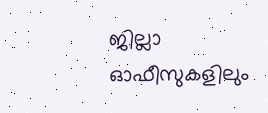ജില്ലാ ഓഫീസുകളിലും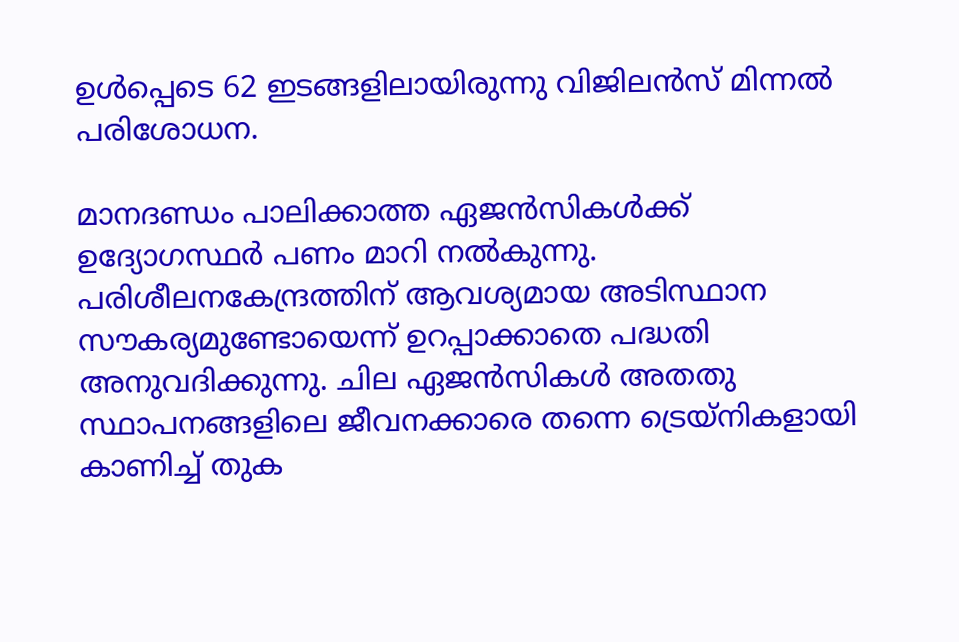ഉൾപ്പെടെ 62 ഇടങ്ങളിലായിരുന്നു വിജിലൻസ് മിന്നൽ പരിശോധന.

മാനദണ്ഡം പാലിക്കാത്ത ഏജൻസികൾക്ക് ഉദ്യോഗസ്ഥർ പണം മാറി നൽകുന്നു. പരിശീലനകേന്ദ്രത്തിന് ആവശ്യമായ അടിസ്ഥാന സൗകര്യമുണ്ടോയെന്ന് ഉറപ്പാക്കാതെ പദ്ധതി അനുവദിക്കുന്നു. ചില ഏജൻസികൾ അതതു സ്ഥാപനങ്ങളിലെ ജീവനക്കാരെ തന്നെ ട്രെയ്നികളായി കാണിച്ച് തുക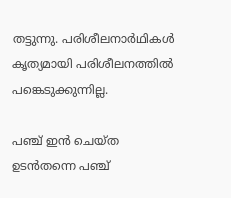തട്ടുന്നു. പരിശീലനാർഥികൾ കൃത്യമായി പരിശീലനത്തിൽ പങ്കെടുക്കുന്നില്ല.

പഞ്ച് ഇൻ ചെയ്ത ഉടൻതന്നെ പഞ്ച്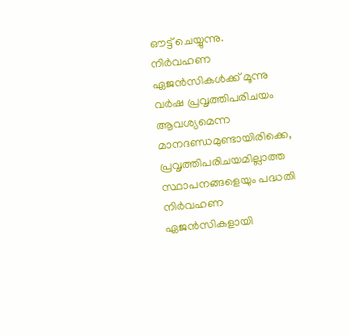ഔട്ട് ചെയ്യുന്നു. നിർവഹണ ഏജൻസികൾക്ക് മൂന്നു വർഷ പ്രവൃത്തിപരിചയം ആവശ്യമെന്ന മാനദണ്ഡമുണ്ടായിരിക്കെ, പ്രവൃത്തിപരിചയമില്ലാത്ത സ്ഥാപനങ്ങളെയും പദ്ധതി നിർവഹണ ഏജൻസികളായി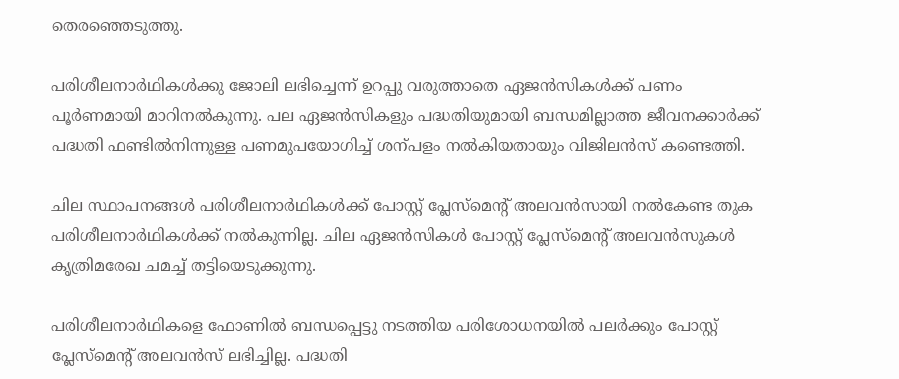തെരഞ്ഞെടുത്തു.

പരിശീലനാർഥികൾക്കു ജോലി ലഭിച്ചെന്ന് ഉറപ്പു വരുത്താതെ ഏജൻസികൾക്ക് പണം പൂർണമായി മാറിനൽകുന്നു. പല ഏജൻസികളും പദ്ധതിയുമായി ബന്ധമില്ലാത്ത ജീവനക്കാർക്ക് പദ്ധതി ഫണ്ടിൽനിന്നുള്ള പണമുപയോഗിച്ച് ശന്പളം നൽകിയതായും വിജിലൻസ് കണ്ടെത്തി.

ചില സ്ഥാപനങ്ങൾ പരിശീലനാർഥികൾക്ക് പോസ്റ്റ് പ്ലേസ്മെന്‍റ് അലവൻസായി നൽകേണ്ട തുക പരിശീലനാർഥികൾക്ക് നൽകുന്നില്ല. ചില ഏജൻസികൾ പോസ്റ്റ് പ്ലേസ്മെന്‍റ് അലവൻസുകൾ കൃത്രിമരേഖ ചമച്ച് തട്ടിയെടുക്കുന്നു.

പരിശീലനാർഥികളെ ഫോണിൽ ബന്ധപ്പെട്ടു നടത്തിയ പരിശോധനയിൽ പലർക്കും പോസ്റ്റ് പ്ലേസ്മെന്‍റ് അലവൻസ് ലഭിച്ചില്ല. പദ്ധതി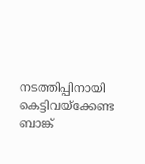നടത്തിപ്പിനായി കെട്ടിവയ്ക്കേണ്ട ബാങ്ക്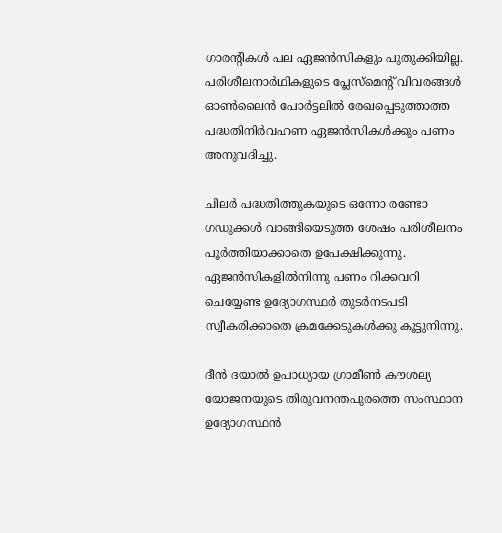ഗാരന്‍റികൾ പല ഏജൻസികളും പുതുക്കിയില്ല. പരിശീലനാർഥികളുടെ പ്ലേസ്മെന്‍റ് വിവരങ്ങൾ ഓണ്‍ലൈൻ പോർട്ടലിൽ രേഖപ്പെടുത്താത്ത പദ്ധതിനിർവഹണ ഏജൻസികൾക്കും പണം അനുവദിച്ചു.

ചിലർ പദ്ധതിത്തുകയുടെ ഒന്നോ രണ്ടോ ഗഡുക്കൾ വാങ്ങിയെടുത്ത ശേഷം പരിശീലനം പൂർത്തിയാക്കാതെ ഉപേക്ഷിക്കുന്നു. ഏജൻസികളിൽനിന്നു പണം റിക്കവറി ചെയ്യേണ്ട ഉദ്യോഗസ്ഥർ തുടർനടപടി സ്വീകരിക്കാതെ ക്രമക്കേടുകൾക്കു കൂട്ടുനിന്നു.

ദീൻ ദയാൽ ഉപാധ്യായ ഗ്രാമീണ്‍ കൗശല്യ യോജനയുടെ തിരുവനന്തപുരത്തെ സംസ്ഥാന ഉദ്യോഗസ്ഥൻ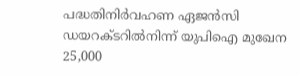പദ്ധതിനിർവഹണ ഏജൻസി ഡയറക്ടറിൽനിന്ന് യുപിഐ മുഖേന 25,000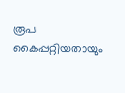രൂപ കൈപ്പറ്റിയതായും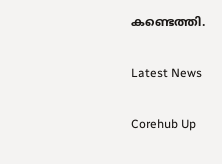കണ്ടെത്തി.

Latest News

Corehub Up